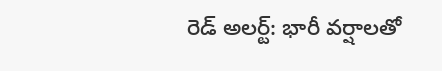రెడ్ అలర్ట్: భారీ వర్షాలతో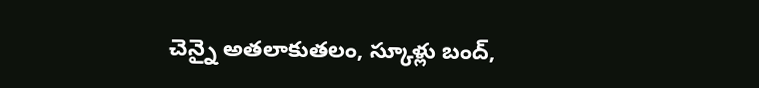చెన్నై అతలాకుతలం, స్కూళ్లు బంద్,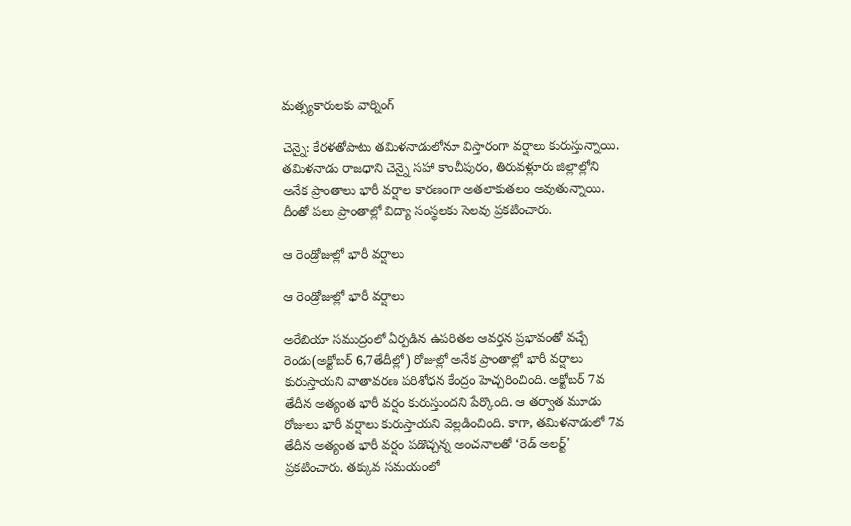మత్స్యకారులకు వార్నింగ్

చెన్నై: కేరళతోపాటు తమిళనాడులోనూ విస్తారంగా వర్షాలు కురుస్తున్నాయి. తమిళనాడు రాజధాని చెన్నై సహా కాంచీపురం, తిరువళ్లూరు జిల్లాల్లోని అనేక ప్రాంతాలు భారీ వర్షాల కారణంగా అతలాకుతలం అవుతున్నాయి. దీంతో పలు ప్రాంతాల్లో విద్యా సంస్థలకు సెలవు ప్రకటించారు.

ఆ రెండ్రోజుల్లో భారీ వర్షాలు

ఆ రెండ్రోజుల్లో భారీ వర్షాలు

అరేబియా సముద్రంలో ఏర్పడిన ఉపరితల ఆవర్తన ప్రభావంతో వచ్చే రెండు(అక్టోబర్ 6,7తేదీల్లో) రోజుల్లో అనేక ప్రాంతాల్లో భారీ వర్షాలు కురుస్తాయని వాతావరణ పరిశోధన కేంద్రం హెచ్చరించింది. అక్టోబర్ 7వ తేదీన అత్యంత భారీ వర్షం కురుస్తుందని పేర్కొంది. ఆ తర్వాత మూడు రోజులు భారీ వర్షాలు కురుస్తాయని వెల్లడించింది. కాగా, తమిళనాడులో 7వ తేదీన అత్యంత భారీ వర్షం పడొచ్చన్న అంచనాలతో ‘రెడ్‌ అలర్ట్‌' ప్రకటించారు. తక్కువ సమయంలో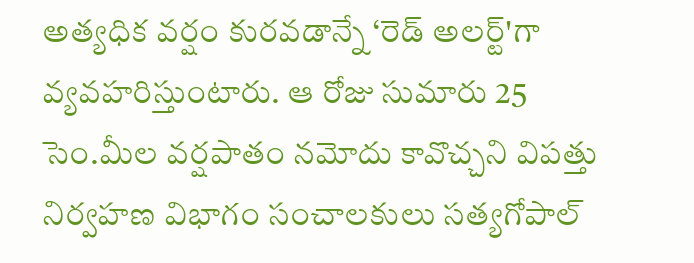అత్యధిక వర్షం కురవడాన్నే ‘రెడ్‌ అలర్ట్‌'గా వ్యవహరిస్తుంటారు. ఆ రోజు సుమారు 25 సెం.మీల వర్షపాతం నమోదు కావొచ్చని విపత్తు నిర్వహణ విభాగం సంచాలకులు సత్యగోపాల్‌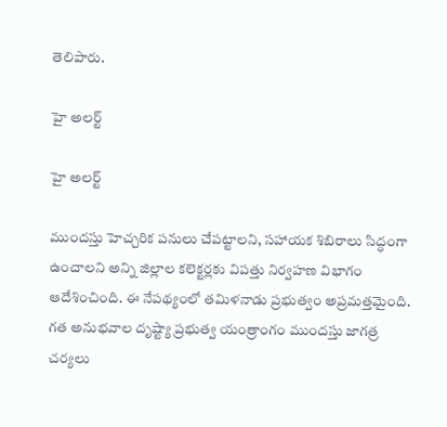తెలిపారు.

హై అలర్ట్

హై అలర్ట్

ముందస్తు హెచ్చరిక పనులు చేపట్టాలని, సహాయక శిబిరాలు సిద్ధంగా ఉంచాలని అన్ని జిల్లాల కలెక్టర్లకు విపత్తు నిర్వహణ విభాగం ఆదేశించింది. ఈ నేపథ్యంలో తమిళనాడు ప్రభుత్వం అప్రమత్తమైంది. గత అనుభవాల దృష్ట్యా ప్రభుత్వ యంత్రాంగం ముందస్తు జాగత్ర చర్యలు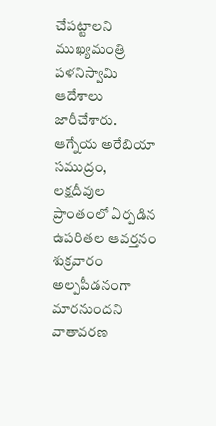చేపట్టాలని ముఖ్యమంత్రి పళనిస్వామి ఆదేశాలు జారీచేశారు. ఆగ్నేయ అరేబియా సముద్రం, లక్షదీవుల ప్రాంతంలో ఏర్పడిన ఉపరితల ఆవర్తనం శుక్రవారం అల్పపీడనంగా మారనుందని వాతావరణ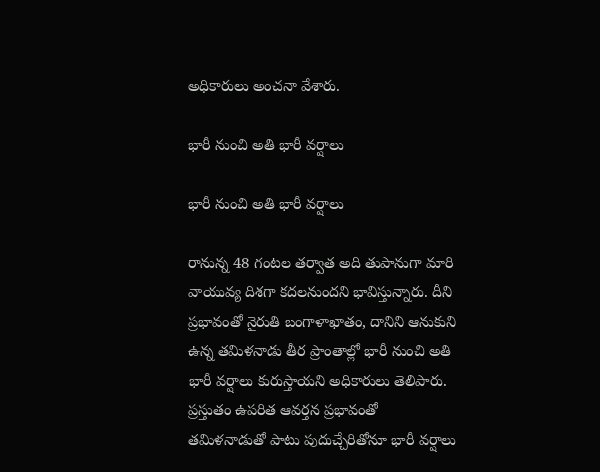అధికారులు అంచనా వేశారు.

భారీ నుంచి అతి భారీ వర్షాలు

భారీ నుంచి అతి భారీ వర్షాలు

రానున్న 48 గంటల తర్వాత అది తుపానుగా మారి వాయువ్య దిశగా కదలనుందని భావిస్తున్నారు. దీని ప్రభావంతో నైరుతి బంగాళాఖాతం, దానిని ఆనుకుని ఉన్న తమిళనాడు తీర ప్రాంతాల్లో భారీ నుంచి అతి భారీ వర్షాలు కురుస్తాయని అధికారులు తెలిపారు. ప్రస్తుతం ఉపరిత ఆవర్తన ప్రభావంతో తమిళనాడుతో పాటు పుదుచ్చేరితోనూ భారీ వర్షాలు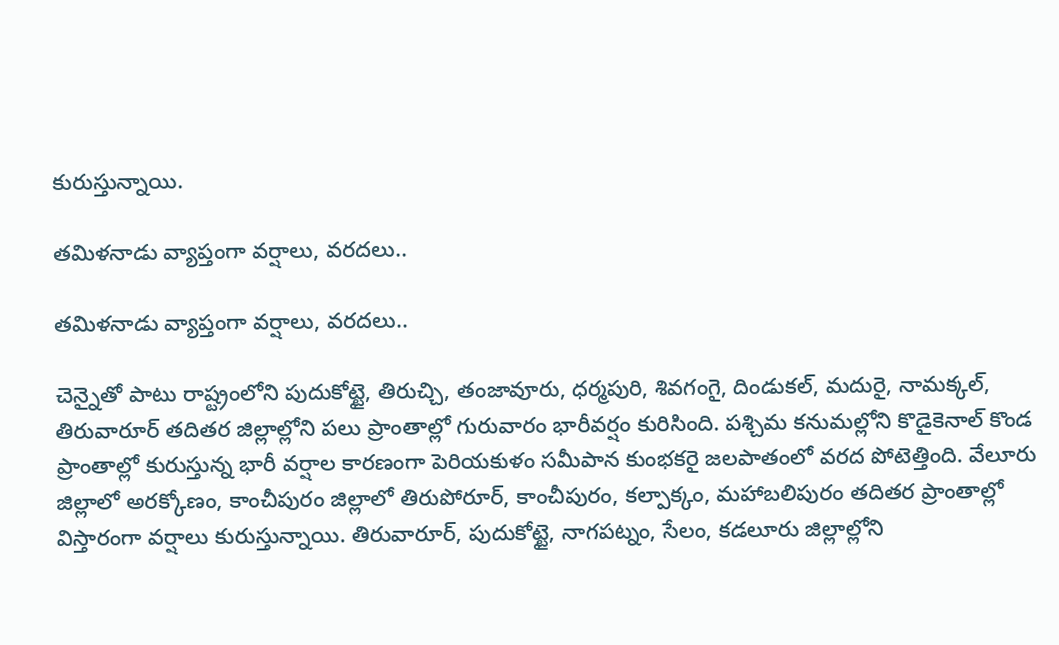కురుస్తున్నాయి.

తమిళనాడు వ్యాప్తంగా వర్షాలు, వరదలు..

తమిళనాడు వ్యాప్తంగా వర్షాలు, వరదలు..

చెన్నైతో పాటు రాష్ట్రంలోని పుదుకోట్టై, తిరుచ్చి, తంజావూరు, ధర్మపురి, శివగంగై, దిండుకల్‌, మదురై, నామక్కల్‌, తిరువారూర్‌ తదితర జిల్లాల్లోని పలు ప్రాంతాల్లో గురువారం భారీవర్షం కురిసింది. పశ్చిమ కనుమల్లోని కొడైకెనాల్‌ కొండ ప్రాంతాల్లో కురుస్తున్న భారీ వర్షాల కారణంగా పెరియకుళం సమీపాన కుంభకరై జలపాతంలో వరద పోటెత్తింది. వేలూరు జిల్లాలో అరక్కోణం, కాంచీపురం జిల్లాలో తిరుపోరూర్‌, కాంచీపురం, కల్పాక్కం, మహాబలిపురం తదితర ప్రాంతాల్లో విస్తారంగా వర్షాలు కురుస్తున్నాయి. తిరువారూర్‌, పుదుకోట్టై, నాగపట్నం, సేలం, కడలూరు జిల్లాల్లోని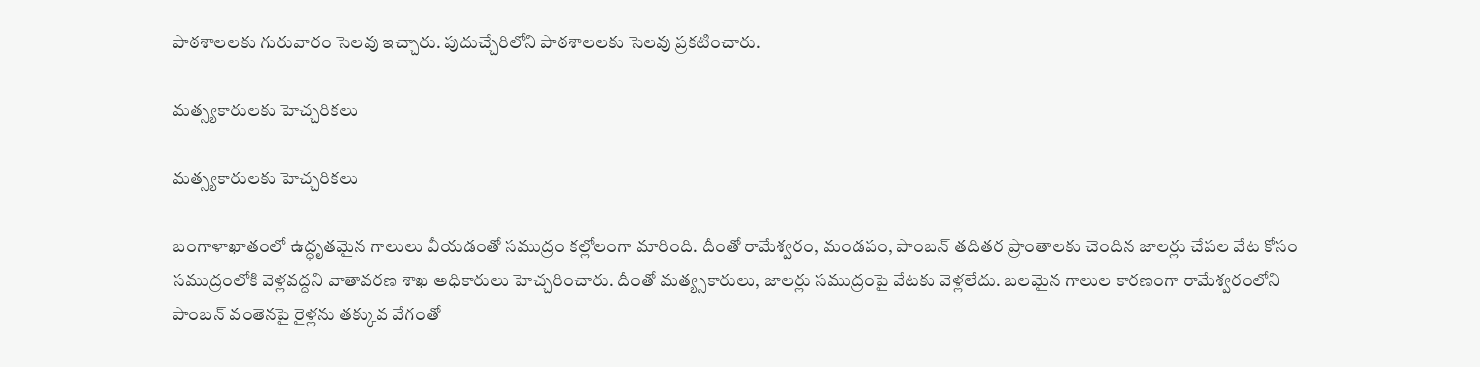పాఠశాలలకు గురువారం సెలవు ఇచ్చారు. పుదుచ్చేరిలోని పాఠశాలలకు సెలవు ప్రకటించారు.

మత్స్యకారులకు హెచ్చరికలు

మత్స్యకారులకు హెచ్చరికలు

బంగాళాఖాతంలో ఉద్ధృతమైన గాలులు వీయడంతో సముద్రం కల్లోలంగా మారింది. దీంతో రామేశ్వరం, మండపం, పాంబన్‌ తదితర ప్రాంతాలకు చెందిన జాలర్లు చేపల వేట కోసం సముద్రంలోకి వెళ్లవద్దని వాతావరణ శాఖ అధికారులు హెచ్చరించారు. దీంతో మత్య్సకారులు, జాలర్లు సముద్రంపై వేటకు వెళ్లలేదు. బలమైన గాలుల కారణంగా రామేశ్వరంలోని పాంబన్‌ వంతెనపై రైళ్లను తక్కువ వేగంతో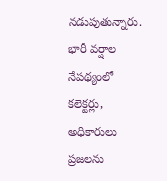నడుపుతున్నారు. భారీ వర్షాల నేపథ్యంలో కలెక్టర్లు, అధికారులు ప్రజలను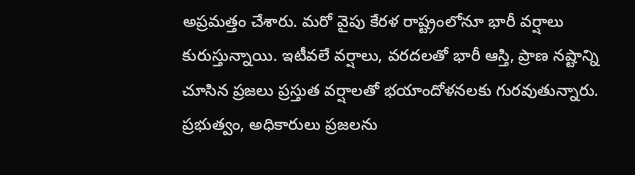అప్రమత్తం చేశారు. మరో వైపు కేరళ రాష్ట్రంలోనూ భారీ వర్షాలు కురుస్తున్నాయి. ఇటీవలే వర్షాలు, వరదలతో భారీ ఆస్తి, ప్రాణ నష్టాన్ని చూసిన ప్రజలు ప్రస్తుత వర్షాలతో భయాందోళనలకు గురవుతున్నారు. ప్రభుత్వం, అధికారులు ప్రజలను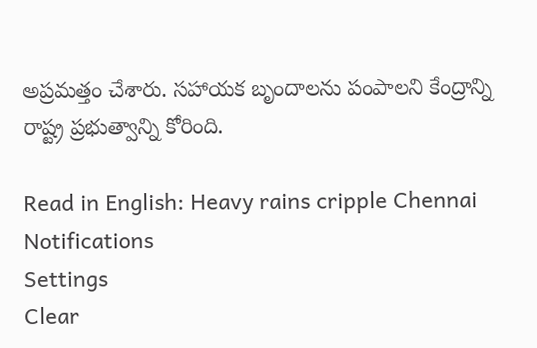అప్రమత్తం చేశారు. సహాయక బృందాలను పంపాలని కేంద్రాన్ని రాష్ట్ర ప్రభుత్వాన్ని కోరింది.

Read in English: Heavy rains cripple Chennai
Notifications
Settings
Clear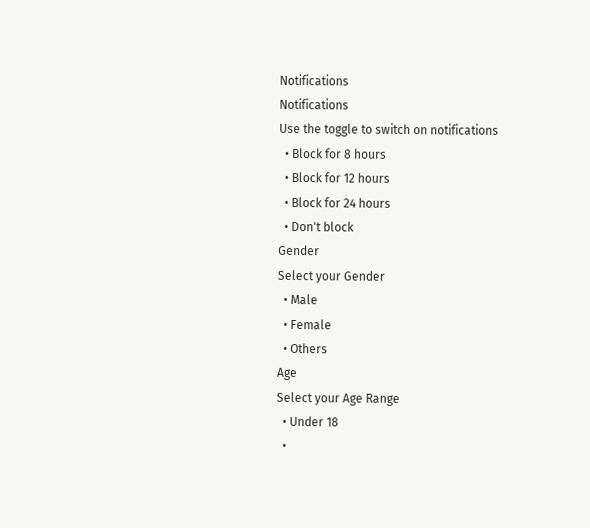Notifications
Notifications
Use the toggle to switch on notifications
  • Block for 8 hours
  • Block for 12 hours
  • Block for 24 hours
  • Don't block
Gender
Select your Gender
  • Male
  • Female
  • Others
Age
Select your Age Range
  • Under 18
  •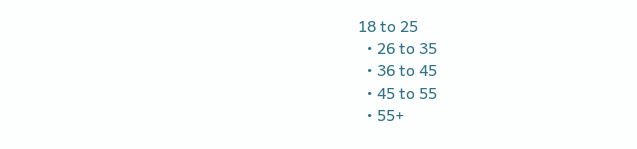18 to 25
  • 26 to 35
  • 36 to 45
  • 45 to 55
  • 55+